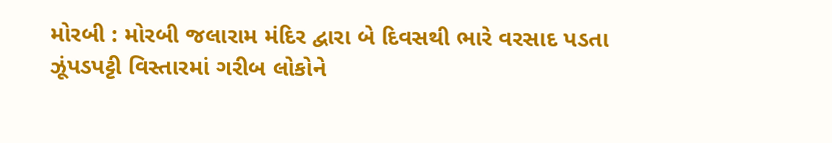મોરબી : મોરબી જલારામ મંદિર દ્વારા બે દિવસથી ભારે વરસાદ પડતા ઝૂંપડપટ્ટી વિસ્તારમાં ગરીબ લોકોને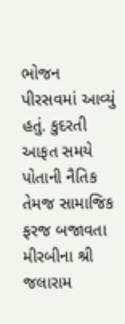ભોજન પીરસવમાં આવ્યું હતું. કુદરતી આફત સમયે પોતાની નૈતિક તેમજ સામાજિક ફરજ બજાવતા મીરબીના શ્રી જલારામ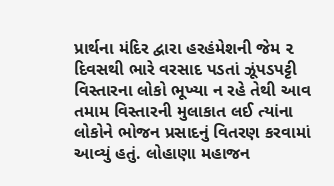પ્રાર્થના મંદિર દ્વારા હરહંમેશની જેમ ૨ દિવસથી ભારે વરસાદ પડતાં ઝૂંપડપટ્ટી વિસ્તારના લોકો ભૂખ્યા ન રહે તેથી આવ તમામ વિસ્તારની મુલાકાત લઈ ત્યાંના લોકોને ભોજન પ્રસાદનું વિતરણ કરવામાં આવ્યું હતું. લોહાણા મહાજન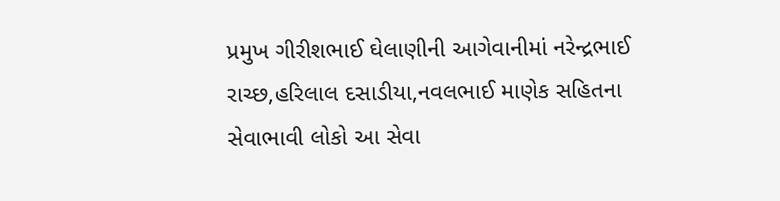પ્રમુખ ગીરીશભાઈ ઘેલાણીની આગેવાનીમાં નરેન્દ્રભાઈ રાચ્છ,હરિલાલ દસાડીયા,નવલભાઈ માણેક સહિતના સેવાભાવી લોકો આ સેવા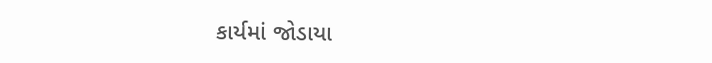કાર્યમાં જોડાયા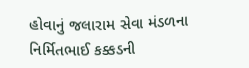હોવાનું જલારામ સેવા મંડળના નિર્મિતભાઈ કક્કડની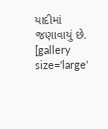યાદીમાં જણાવાયું છે. [gallery size='large'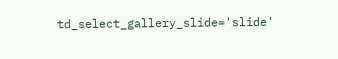td_select_gallery_slide='slide'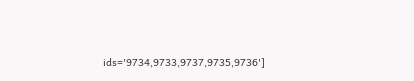ids='9734,9733,9737,9735,9736']